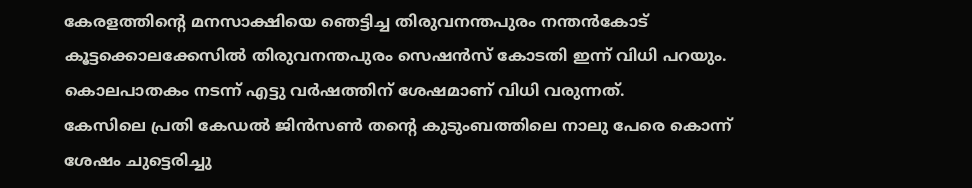കേരളത്തിൻ്റെ മനസാക്ഷിയെ ഞെട്ടിച്ച തിരുവനന്തപുരം നന്തൻകോട് കൂട്ടക്കൊലക്കേസിൽ തിരുവനന്തപുരം സെഷൻസ് കോടതി ഇന്ന് വിധി പറയും. കൊലപാതകം നടന്ന് എട്ടു വർഷത്തിന് ശേഷമാണ് വിധി വരുന്നത്.
കേസിലെ പ്രതി കേഡൽ ജിൻസൺ തൻ്റെ കുടുംബത്തിലെ നാലു പേരെ കൊന്ന് ശേഷം ചുട്ടെരിച്ചു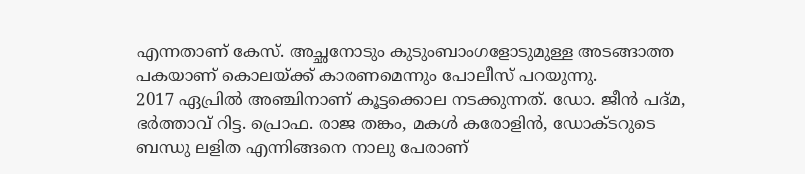എന്നതാണ് കേസ്. അച്ഛനോടും കുടുംബാംഗളോടുമുള്ള അടങ്ങാത്ത പകയാണ് കൊലയ്ക്ക് കാരണമെന്നും പോലീസ് പറയുന്നു.
2017 ഏപ്രിൽ അഞ്ചിനാണ് കൂട്ടക്കൊല നടക്കുന്നത്. ഡോ. ജീൻ പദ്മ, ഭർത്താവ് റിട്ട. പ്രൊഫ. രാജ തങ്കം, മകൾ കരോളിൻ, ഡോക്ടറുടെ ബന്ധു ലളിത എന്നിങ്ങനെ നാലു പേരാണ്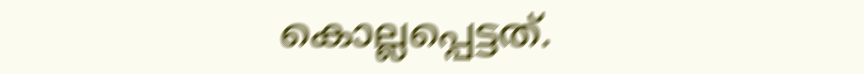കൊല്ലപ്പെട്ടത്.